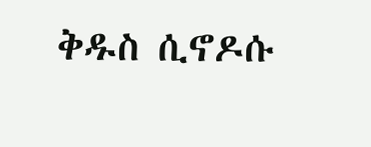ቅዱስ ሲኖዶሱ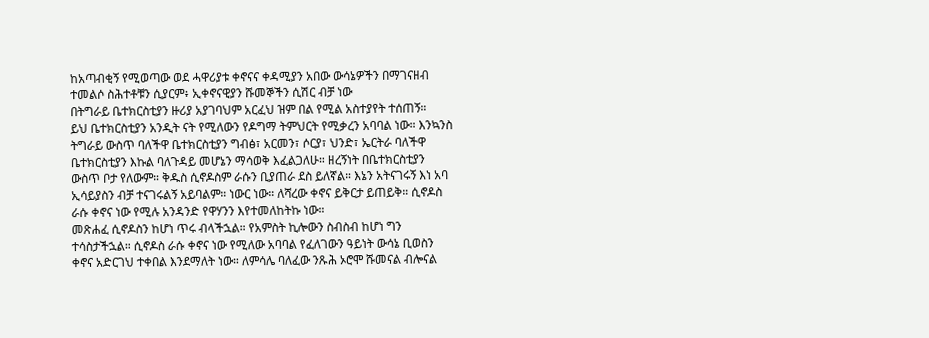ከአጣብቂኝ የሚወጣው ወደ ሓዋሪያቱ ቀኖናና ቀዳሚያን አበው ውሳኔዎችን በማገናዘብ ተመልሶ ስሕተቶቹን ሲያርም፥ ኢቀኖናዊያን ሹመኞችን ሲሽር ብቻ ነው
በትግራይ ቤተክርስቲያን ዙሪያ አያገባህም አርፈህ ዝም በል የሚል አስተያየት ተሰጠኝ።
ይህ ቤተክርስቲያን አንዲት ናት የሚለውን የዶግማ ትምህርት የሚቃረን አባባል ነው። እንኳንስ ትግራይ ውስጥ ባለችዋ ቤተክርስቲያን ግብፅ፣ አርመን፣ ሶርያ፣ ህንድ፣ ኤርትራ ባለችዋ ቤተክርስቲያን እኩል ባለጉዳይ መሆኔን ማሳወቅ እፈልጋለሁ። ዘረኝነት በቤተክርስቲያን ውስጥ ቦታ የለውም። ቅዱስ ሲኖዶስም ራሱን ቢያጠራ ደስ ይለኛል። እኔን አትናገሩኝ እነ አባ ኢሳይያስን ብቻ ተናገሩልኝ አይባልም። ነውር ነው። ለሻረው ቀኖና ይቅርታ ይጠይቅ። ሲኖዶስ ራሱ ቀኖና ነው የሚሉ አንዳንድ የዋሃንን እየተመለከትኩ ነው።
መጽሐፈ ሲኖዶስን ከሆነ ጥሩ ብላችኋል። የአምስት ኪሎውን ስብስብ ከሆነ ግን ተሳስታችኋል። ሲኖዶስ ራሱ ቀኖና ነው የሚለው አባባል የፈለገውን ዓይነት ውሳኔ ቢወስን ቀኖና አድርገህ ተቀበል እንደማለት ነው። ለምሳሌ ባለፈው ንጹሕ ኦሮሞ ሹመናል ብሎናል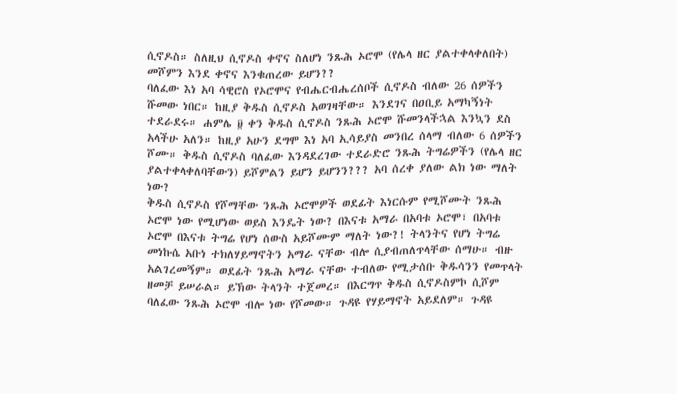ሲኖዶስ። ስለዚህ ሲኖዶስ ቀኖና ስለሆነ ንጹሕ ኦሮሞ (የሌላ ዘር ያልተቀላቀለበት) መሾምን እንደ ቀኖና እንቁጠረው ይሆን??
ባለፈው እነ አባ ሳዊሮስ የኦሮሞና የብሔርብሔረሰቦች ሲኖዶስ ብለው 26 ሰዎችን ሹመው ነበር። ከዚያ ቅዱስ ሲኖዶስ አወገዛቸው። እንደገና በዐቢይ አማካኝነት ተደራደሩ። ሐምሌ ፱ ቀን ቅዱስ ሲኖዶስ ንጹሕ ኦሮሞ ሹመንላችኋል እንኳን ደስ አላችሁ አለን። ከዚያ አሁን ደግሞ እነ አባ ኢሳይያስ መንበረ ሰላማ ብለው 6 ሰዎችን ሾሙ። ቅዱስ ሲኖዶስ ባለፈው እንዳደረገው ተደራድሮ ንጹሕ ትግሬዎችን (የሌላ ዘር ያልተቀላቀለባቸውን) ይሾምልን ይሆን ይሆንን??? አባ ሰረቀ ያለው ልክ ነው ማለት ነው?
ቅዱስ ሲኖዶስ የሾማቸው ንጹሕ ኦሮሞዎች ወደፊት እነርሱም የሚሾሙት ንጹሕ ኦሮሞ ነው የሚሆነው ወይስ እንዴት ነው? በእናቱ አማራ በአባቱ ኦሮሞ፣ በአባቱ ኦሮሞ በእናቱ ትግሬ የሆነ ሰውስ አይሾሙም ማለት ነው?! ትላንትና የሆነ ትግሬ መነኩሴ አቡነ ተክለሃይማኖትን አማራ ናቸው ብሎ ሲያብጠለጥላቸው ሰማሁ። ብዙ አልገረመኝም። ወደፊት ንጹሕ አማራ ናቸው ተብለው የሚታሰቡ ቅዱሳንን የመጥላት ዘመቻ ይሠራል። ይኽው ትላንት ተጀመረ። በእርግጥ ቅዱስ ሲኖዶስምኮ ሲሾም ባለፈው ንጹሕ ኦሮሞ ብሎ ነው የሾመው። ጉዳዩ የሃይማኖት አይደለም። ጉዳዩ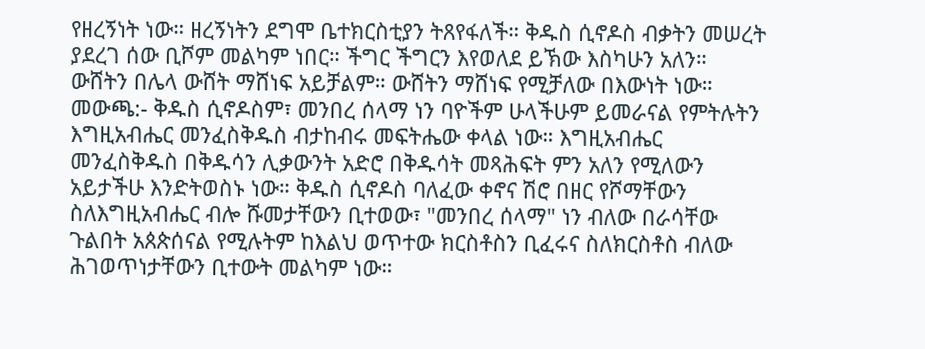የዘረኝነት ነው። ዘረኝነትን ደግሞ ቤተክርስቲያን ትጸየፋለች። ቅዱስ ሲኖዶስ ብቃትን መሠረት ያደረገ ሰው ቢሾም መልካም ነበር። ችግር ችግርን እየወለደ ይኽው እስካሁን አለን። ውሸትን በሌላ ውሸት ማሸነፍ አይቻልም። ውሸትን ማሸነፍ የሚቻለው በእውነት ነው።
መውጫ:- ቅዱስ ሲኖዶስም፣ መንበረ ሰላማ ነን ባዮችም ሁላችሁም ይመራናል የምትሉትን እግዚአብሔር መንፈስቅዱስ ብታከብሩ መፍትሔው ቀላል ነው። እግዚአብሔር መንፈስቅዱስ በቅዱሳን ሊቃውንት አድሮ በቅዱሳት መጻሕፍት ምን አለን የሚለውን አይታችሁ እንድትወስኑ ነው። ቅዱስ ሲኖዶስ ባለፈው ቀኖና ሽሮ በዘር የሾማቸውን ስለእግዚአብሔር ብሎ ሹመታቸውን ቢተወው፣ "መንበረ ሰላማ" ነን ብለው በራሳቸው ጉልበት አጰጵሰናል የሚሉትም ከእልህ ወጥተው ክርስቶስን ቢፈሩና ስለክርስቶስ ብለው ሕገወጥነታቸውን ቢተውት መልካም ነው።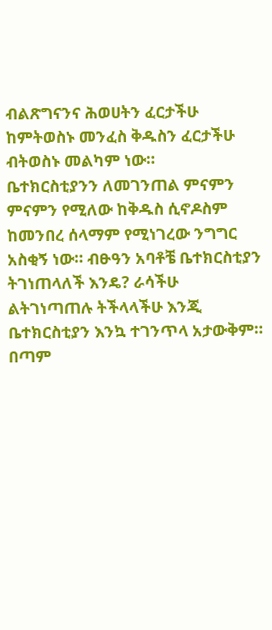ብልጽግናንና ሕወሀትን ፈርታችሁ ከምትወስኑ መንፈስ ቅዱስን ፈርታችሁ ብትወስኑ መልካም ነው።
ቤተክርስቲያንን ለመገንጠል ምናምን ምናምን የሚለው ከቅዱስ ሲኖዶስም ከመንበረ ሰላማም የሚነገረው ንግግር አስቂኝ ነው። ብፁዓን አባቶቼ ቤተክርስቲያን ትገነጠላለች እንዴ? ራሳችሁ ልትገነጣጠሉ ትችላላችሁ እንጂ ቤተክርስቲያን እንኳ ተገንጥላ አታውቅም። በጣም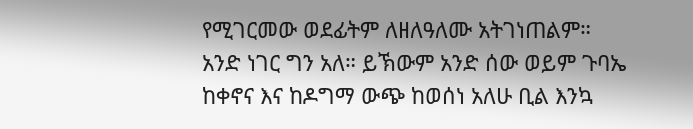የሚገርመው ወደፊትም ለዘለዓለሙ አትገነጠልም።
አንድ ነገር ግን አለ። ይኽውም አንድ ሰው ወይም ጉባኤ ከቀኖና እና ከዶግማ ውጭ ከወሰነ አለሁ ቢል እንኳ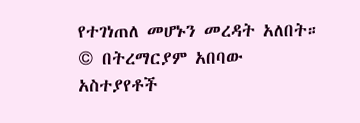የተገነጠለ መሆኑን መረዳት አለበት።
© በትረማርያም አበባው
አስተያየቶች